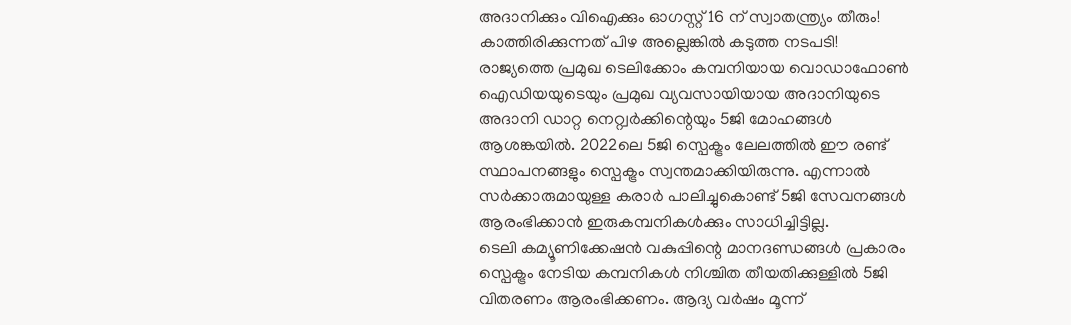അദാനിക്കും വിഐക്കും ഓഗസ്റ്റ് 16 ന് സ്വാതന്ത്ര്യം തീരും! കാത്തിരിക്കുന്നത് പിഴ അല്ലെങ്കിൽ കടുത്ത നടപടി!
രാജ്യത്തെ പ്രമുഖ ടെലിക്കോം കമ്പനിയായ വൊഡാഫോൺ ഐഡിയയുടെയും പ്രമുഖ വ്യവസായിയായ അദാനിയുടെ അദാനി ഡാറ്റ നെറ്റ്വർക്കിന്റെയും 5ജി മോഹങ്ങൾ ആശങ്കയിൽ. 2022ലെ 5ജി സ്പെക്ട്രം ലേലത്തിൽ ഈ രണ്ട് സ്ഥാപനങ്ങളും സ്പെക്ട്രം സ്വന്തമാക്കിയിരുന്നു. എന്നാൽ സർക്കാരുമായുള്ള കരാർ പാലിച്ചുകൊണ്ട് 5ജി സേവനങ്ങൾ ആരംഭിക്കാൻ ഇരുകമ്പനികൾക്കും സാധിച്ചിട്ടില്ല.
ടെലി കമ്യൂണിക്കേഷൻ വകുപ്പിന്റെ മാനദണ്ഡങ്ങൾ പ്രകാരം സ്പെക്ട്രം നേടിയ കമ്പനികൾ നിശ്ചിത തീയതിക്കുള്ളിൽ 5ജി വിതരണം ആരംഭിക്കണം. ആദ്യ വർഷം മൂന്ന്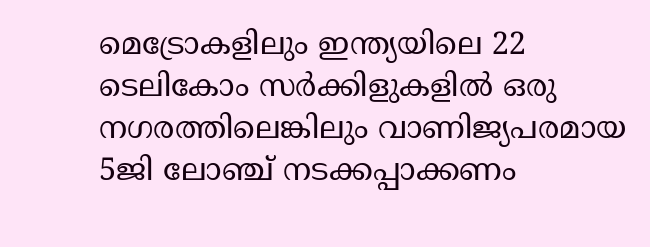മെട്രോകളിലും ഇന്ത്യയിലെ 22 ടെലികോം സർക്കിളുകളിൽ ഒരു നഗരത്തിലെങ്കിലും വാണിജ്യപരമായ 5ജി ലോഞ്ച് നടക്കപ്പാക്കണം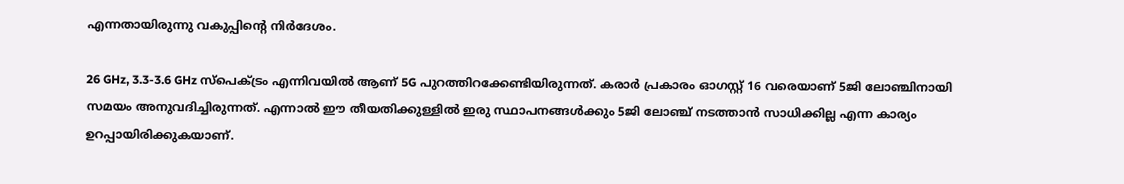എന്നതായിരുന്നു വകുപ്പിന്റെ നിർദേശം.

26 GHz, 3.3-3.6 GHz സ്പെക്ട്രം എന്നിവയിൽ ആണ് 5G പുറത്തിറക്കേണ്ടിയിരുന്നത്. കരാർ പ്രകാരം ഓഗസ്റ്റ് 16 വരെയാണ് 5ജി ലോഞ്ചിനായി സമയം അനുവദിച്ചിരുന്നത്. എന്നാൽ ഈ തീയതിക്കുള്ളിൽ ഇരു സ്ഥാപനങ്ങൾക്കും 5ജി ലോഞ്ച് നടത്താൻ സാധിക്കില്ല എന്ന കാര്യം ഉറപ്പായിരിക്കുകയാണ്.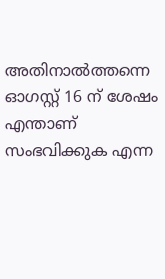അതിനാൽത്തന്നെ ഓഗസ്റ്റ് 16 ന് ശേഷം എന്താണ് സംഭവിക്കുക എന്ന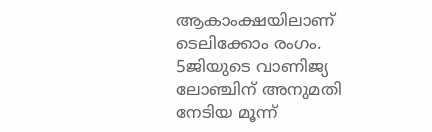ആകാംക്ഷയിലാണ് ടെലിക്കോം രംഗം. 5ജിയുടെ വാണിജ്യ ലോഞ്ചിന് അനുമതി നേടിയ മൂന്ന്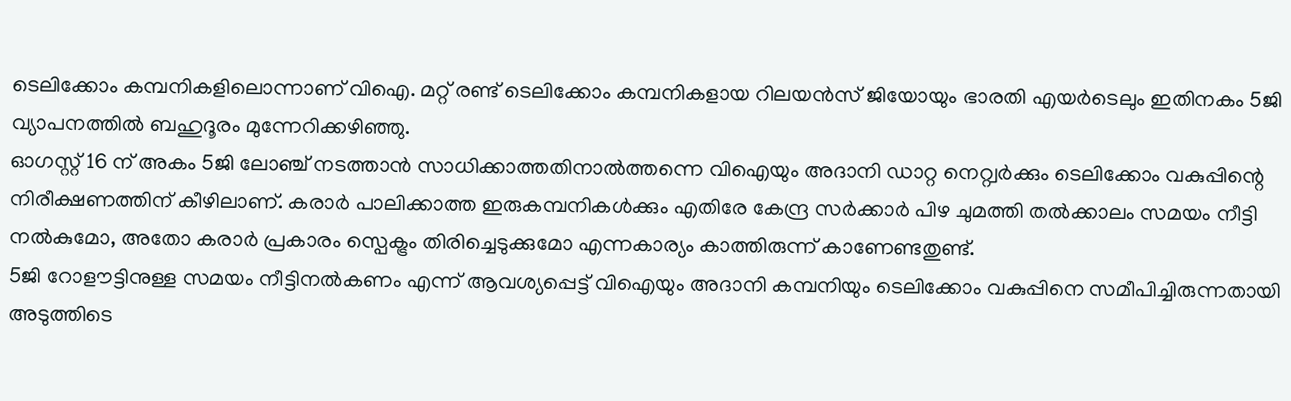ടെലിക്കോം കമ്പനികളിലൊന്നാണ് വിഐ. മറ്റ് രണ്ട് ടെലിക്കോം കമ്പനികളായ റിലയൻസ് ജിയോയും ഭാരതി എയർടെലും ഇതിനകം 5ജി വ്യാപനത്തിൽ ബഹുദൂരം മുന്നേറിക്കഴിഞ്ഞു.
ഓഗസ്റ്റ് 16 ന് അകം 5ജി ലോഞ്ച് നടത്താൻ സാധിക്കാത്തതിനാൽത്തന്നെ വിഐയും അദാനി ഡാറ്റ നെറ്റ്വർക്കും ടെലിക്കോം വകുപ്പിന്റെ നിരീക്ഷണത്തിന് കീഴിലാണ്. കരാർ പാലിക്കാത്ത ഇരുകമ്പനികൾക്കും എതിരേ കേന്ദ്ര സർക്കാർ പിഴ ചുമത്തി തൽക്കാലം സമയം നീട്ടി നൽകുമോ, അതോ കരാർ പ്രകാരം സ്പെക്ട്രം തിരിച്ചെടുക്കുമോ എന്നകാര്യം കാത്തിരുന്ന് കാണേണ്ടതുണ്ട്.
5ജി റോളൗട്ടിനുള്ള സമയം നീട്ടിനൽകണം എന്ന് ആവശ്യപ്പെട്ട് വിഐയും അദാനി കമ്പനിയും ടെലിക്കോം വകുപ്പിനെ സമീപിച്ചിരുന്നതായി അടുത്തിടെ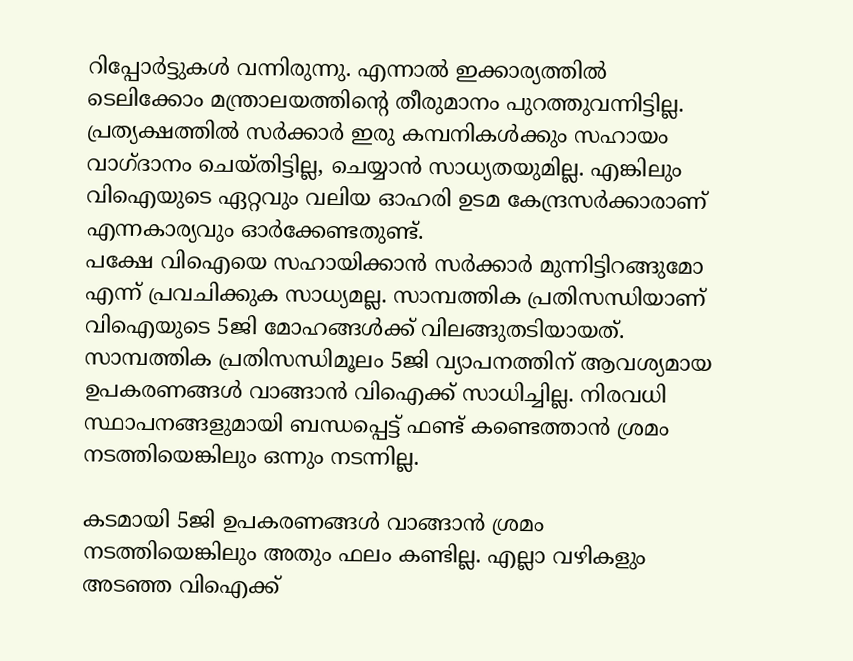റിപ്പോർട്ടുകൾ വന്നിരുന്നു. എന്നാൽ ഇക്കാര്യത്തിൽ ടെലിക്കോം മന്ത്രാലയത്തിന്റെ തീരുമാനം പുറത്തുവന്നിട്ടില്ല. പ്രത്യക്ഷത്തിൽ സർക്കാർ ഇരു കമ്പനികൾക്കും സഹായം വാഗ്ദാനം ചെയ്തിട്ടില്ല, ചെയ്യാൻ സാധ്യതയുമില്ല. എങ്കിലും വിഐയുടെ ഏറ്റവും വലിയ ഓഹരി ഉടമ കേന്ദ്രസർക്കാരാണ് എന്നകാര്യവും ഓർക്കേണ്ടതുണ്ട്.
പക്ഷേ വിഐയെ സഹായിക്കാൻ സർക്കാർ മുന്നിട്ടിറങ്ങുമോ എന്ന് പ്രവചിക്കുക സാധ്യമല്ല. സാമ്പത്തിക പ്രതിസന്ധിയാണ് വിഐയുടെ 5ജി മോഹങ്ങൾക്ക് വിലങ്ങുതടിയായത്. സാമ്പത്തിക പ്രതിസന്ധിമൂലം 5ജി വ്യാപനത്തിന് ആവശ്യമായ ഉപകരണങ്ങൾ വാങ്ങാൻ വിഐക്ക് സാധിച്ചില്ല. നിരവധി സ്ഥാപനങ്ങളുമായി ബന്ധപ്പെട്ട് ഫണ്ട് കണ്ടെത്താൻ ശ്രമം നടത്തിയെങ്കിലും ഒന്നും നടന്നില്ല.

കടമായി 5ജി ഉപകരണങ്ങൾ വാങ്ങാൻ ശ്രമം നടത്തിയെങ്കിലും അതും ഫലം കണ്ടില്ല. എല്ലാ വഴികളും അടഞ്ഞ വിഐക്ക്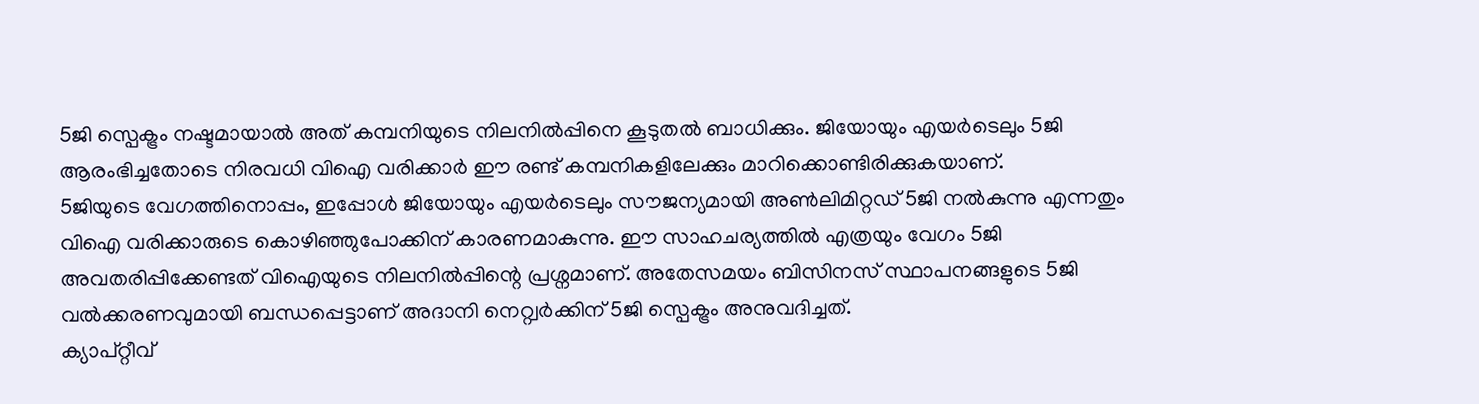5ജി സ്പെക്ട്രം നഷ്ടമായാൽ അത് കമ്പനിയുടെ നിലനിൽപ്പിനെ കൂടുതൽ ബാധിക്കും. ജിയോയും എയർടെലും 5ജി ആരംഭിച്ചതോടെ നിരവധി വിഐ വരിക്കാർ ഈ രണ്ട് കമ്പനികളിലേക്കും മാറിക്കൊണ്ടിരിക്കുകയാണ്.
5ജിയുടെ വേഗത്തിനൊപ്പം, ഇപ്പോൾ ജിയോയും എയർടെലും സൗജന്യമായി അൺലിമിറ്റഡ് 5ജി നൽകുന്നു എന്നതും വിഐ വരിക്കാരുടെ കൊഴിഞ്ഞുപോക്കിന് കാരണമാകുന്നു. ഈ സാഹചര്യത്തിൽ എത്രയും വേഗം 5ജി അവതരിപ്പിക്കേണ്ടത് വിഐയുടെ നിലനിൽപ്പിന്റെ പ്രശ്നമാണ്. അതേസമയം ബിസിനസ് സ്ഥാപനങ്ങളുടെ 5ജി വൽക്കരണവുമായി ബന്ധപ്പെട്ടാണ് അദാനി നെറ്റ്വർക്കിന് 5ജി സ്പെക്ട്രം അനുവദിച്ചത്.
ക്യാപ്റ്റീവ്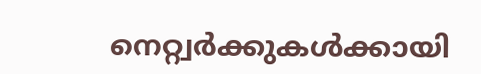നെറ്റ്വർക്കുകൾക്കായി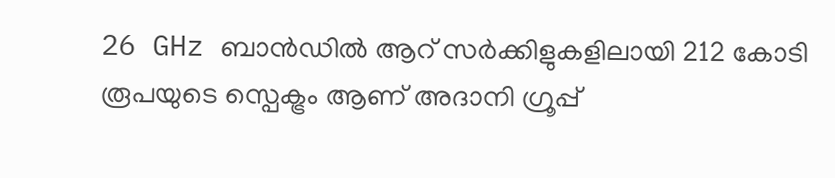26 GHz ബാൻഡിൽ ആറ് സർക്കിളുകളിലായി 212 കോടി രൂപയുടെ സ്പെക്ട്രം ആണ് അദാനി ഗ്രൂപ്പ്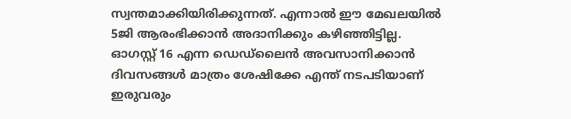സ്വന്തമാക്കിയിരിക്കുന്നത്. എന്നാൽ ഈ മേഖലയിൽ 5ജി ആരംഭിക്കാൻ അദാനിക്കും കഴിഞ്ഞിട്ടില്ല. ഓഗസ്റ്റ് 16 എന്ന ഡെഡ്ലൈൻ അവസാനിക്കാൻ ദിവസങ്ങൾ മാത്രം ശേഷിക്കേ എന്ത് നടപടിയാണ് ഇരുവരും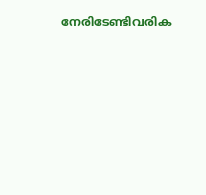നേരിടേണ്ടിവരിക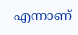എന്നാണ്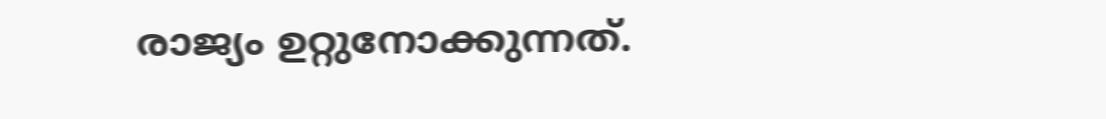രാജ്യം ഉറ്റുനോക്കുന്നത്.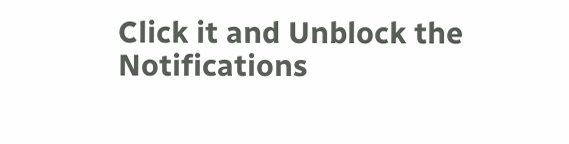Click it and Unblock the Notifications